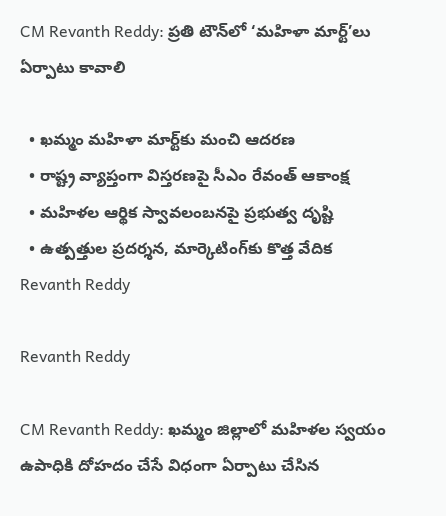CM Revanth Reddy: ప్రతి టౌన్‌లో ‘మహిళా మార్ట్’లు ఏర్పాటు కావాలి

  • ఖమ్మం మహిళా మార్ట్‌కు మంచి ఆదరణ
  • రాష్ట్ర వ్యాప్తంగా విస్తరణపై సీఎం రేవంత్ ఆకాంక్ష
  • మహిళల ఆర్థిక స్వావలంబనపై ప్రభుత్వ దృష్టి
  • ఉత్పత్తుల ప్రదర్శన, మార్కెటింగ్‌కు కొత్త వేదిక
Revanth Reddy

Revanth Reddy

CM Revanth Reddy: ఖమ్మం జిల్లాలో మహిళల స్వయం ఉపాధికి దోహదం చేసే విధంగా ఏర్పాటు చేసిన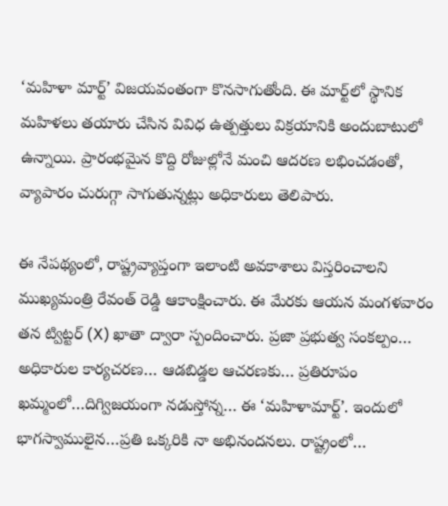‘మహిళా మార్ట్’ విజయవంతంగా కొనసాగుతోంది. ఈ మార్ట్‌లో స్థానిక మహిళలు తయారు చేసిన వివిధ ఉత్పత్తులు విక్రయానికి అందుబాటులో ఉన్నాయి. ప్రారంభమైన కొద్ది రోజుల్లోనే మంచి ఆదరణ లభించడంతో, వ్యాపారం చురుగ్గా సాగుతున్నట్లు అధికారులు తెలిపారు.

ఈ నేపథ్యంలో, రాష్ట్రవ్యాప్తంగా ఇలాంటి అవకాశాలు విస్తరించాలని ముఖ్యమంత్రి రేవంత్ రెడ్డి ఆకాంక్షించారు. ఈ మేరకు ఆయన మంగళవారం తన ట్విట్టర్ (X) ఖాతా ద్వారా స్పందించారు. ప్రజా ప్రభుత్వ సంకల్పం… అధికారుల కార్యచరణ… ఆడబిడ్డల ఆచరణకు… ప్రతిరూపం ఖమ్మంలో…దిగ్విజయంగా నడుస్తోన్న… ఈ ‘మహిళామార్ట్’. ఇందులో భాగస్వాములైన…ప్రతి ఒక్కరికి నా అభినందనలు. రాష్ట్రంలో…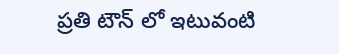ప్రతి టౌన్ లో ఇటువంటి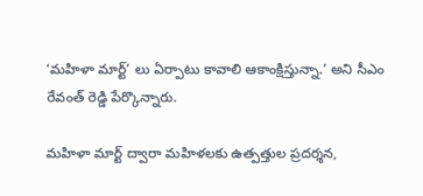‘మహిళా మార్ట్’ లు ఏర్పాటు కావాలి ఆకాంక్షిస్తున్నా.’ అని సీఎం రేవంత్ రెడ్డి పేర్కొన్నారు.

మహిళా మార్ట్ ద్వారా మహిళలకు ఉత్పత్తుల ప్రదర్శన,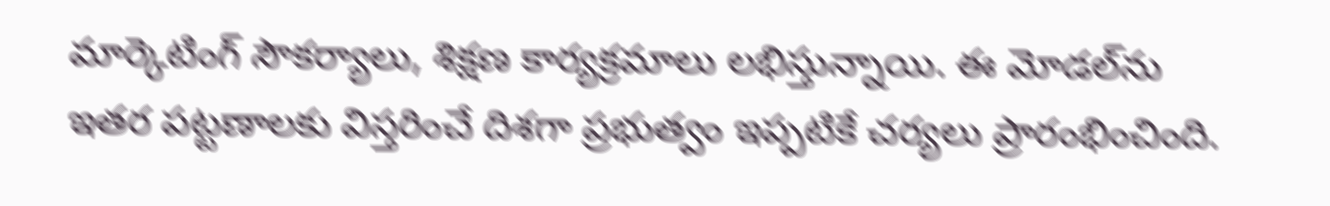మార్కెటింగ్ సౌకర్యాలు, శిక్షణ కార్యక్రమాలు లభిస్తున్నాయి. ఈ మోడల్‌ను ఇతర పట్టణాలకు విస్తరించే దిశగా ప్రభుత్వం ఇప్పటికే చర్యలు ప్రారంభించింది.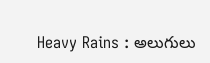Heavy Rains : అలుగులు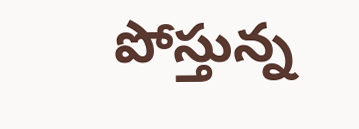పోస్తున్న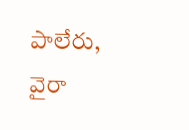పాలేరు, వైరా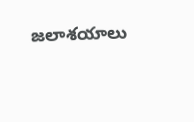జలాశయాలు